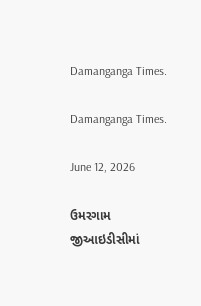Damanganga Times.

Damanganga Times.

June 12, 2026

ઉમરગામ જીઆઇડીસીમાં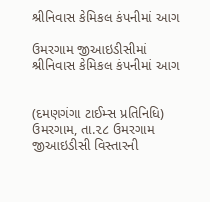શ્રીનિવાસ કેમિકલ કંપનીમાં આગ

ઉમરગામ જીઆઇડીસીમાં શ્રીનિવાસ કેમિકલ કંપનીમાં આગ


(દમણગંગા ટાઈમ્સ પ્રતિનિધિ)
ઉમરગામ, તા.૨૮ ઉમરગામ જીઆઇડીસી વિસ્તારની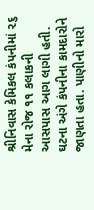શ્રીનિવાસ કેમિકલ કંપનીમાં ૨૬ મેના રોજ ૧૧ કલાકની આસપાસ આગ લાગી હતી. ઘટના અંગે કંપનીના કામદારોને જાણતા હતા. પાણીનો મારો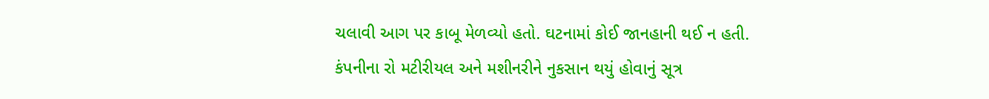ચલાવી આગ પર કાબૂ મેળવ્યો હતો. ઘટનામાં કોઈ જાનહાની થઈ ન હતી. કંપનીના રો મટીરીયલ અને મશીનરીને નુકસાન થયું હોવાનું સૂત્ર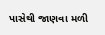પાસેથી જાણવા મળી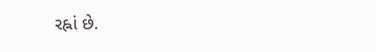રહ્નાં છે.